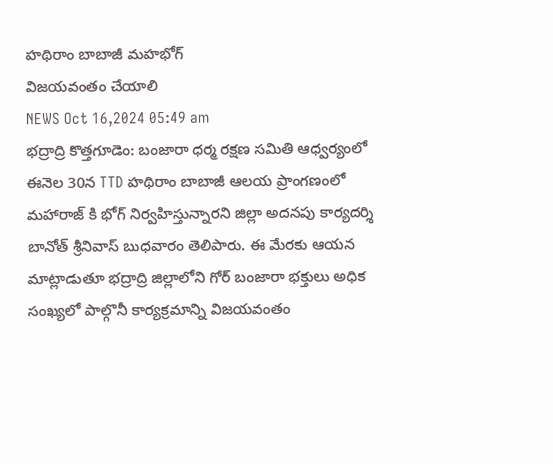హథిరాం బాబాజీ మహభోగ్
విజయవంతం చేయాలి
NEWS Oct 16,2024 05:49 am
భద్రాద్రి కొత్తగూడెం: బంజారా ధర్మ రక్షణ సమితి ఆధ్వర్యంలో ఈనెల 30న TTD హథిరాం బాబాజీ ఆలయ ప్రాంగణంలో మహారాజ్ కి భోగ్ నిర్వహిస్తున్నారని జిల్లా అదనపు కార్యదర్శి బానోత్ శ్రీనివాస్ బుధవారం తెలిపారు. ఈ మేరకు ఆయన మాట్లాడుతూ భద్రాద్రి జిల్లాలోని గోర్ బంజారా భక్తులు అధిక సంఖ్యలో పాల్గొనీ కార్యక్రమాన్ని విజయవంతం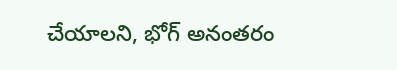చేయాలని, భోగ్ అనంతరం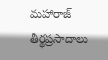మహారాజ్ తీర్థప్రసాదాలు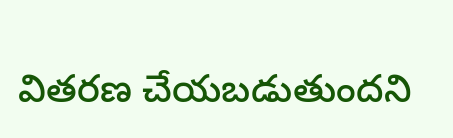వితరణ చేయబడుతుందని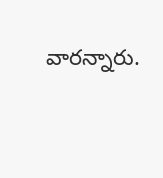వారన్నారు.